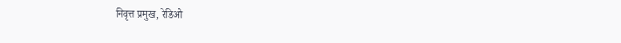निवृत्त प्रमुख, रेडिओ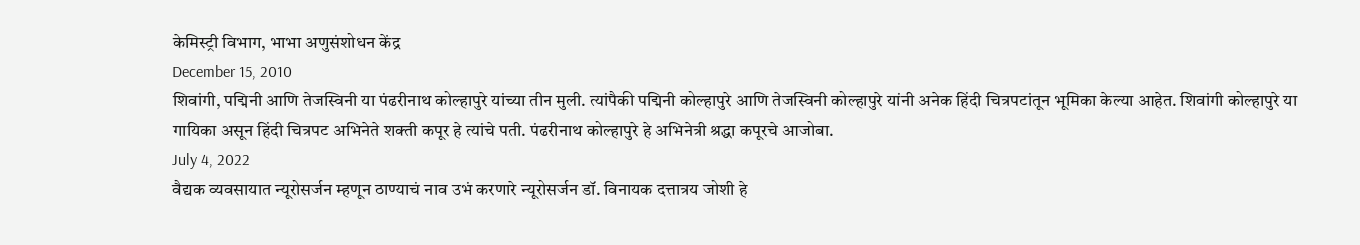केमिस्ट्री विभाग, भाभा अणुसंशोधन केंद्र
December 15, 2010
शिवांगी, पद्मिनी आणि तेजस्विनी या पंढरीनाथ कोल्हापुरे यांच्या तीन मुली. त्यांपैकी पद्मिनी कोल्हापुरे आणि तेजस्विनी कोल्हापुरे यांनी अनेक हिंदी चित्रपटांतून भूमिका केल्या आहेत. शिवांगी कोल्हापुरे या गायिका असून हिंदी चित्रपट अभिनेते शक्ती कपूर हे त्यांचे पती. पंढरीनाथ कोल्हापुरे हे अभिनेत्री श्रद्धा कपूरचे आजोबा.
July 4, 2022
वैद्यक व्यवसायात न्यूरोसर्जन म्हणून ठाण्याचं नाव उभं करणारे न्यूरोसर्जन डॉ. विनायक दत्तात्रय जोशी हे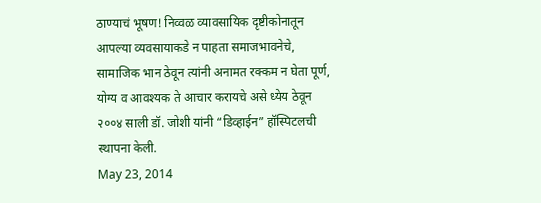ठाण्याचं भूषण! निव्वळ व्यावसायिक दृष्टीकोनातून आपल्या व्यवसायाकडे न पाहता समाजभावनेचे, सामाजिक भान ठेवून त्यांनी अनामत रक्कम न घेता पूर्ण, योग्य व आवश्यक ते आचार करायचे असे ध्येय ठेवून २००४ साली डॉ. जोशी यांनी “डिव्हाईन” हॉस्पिटलची स्थापना केली.
May 23, 2014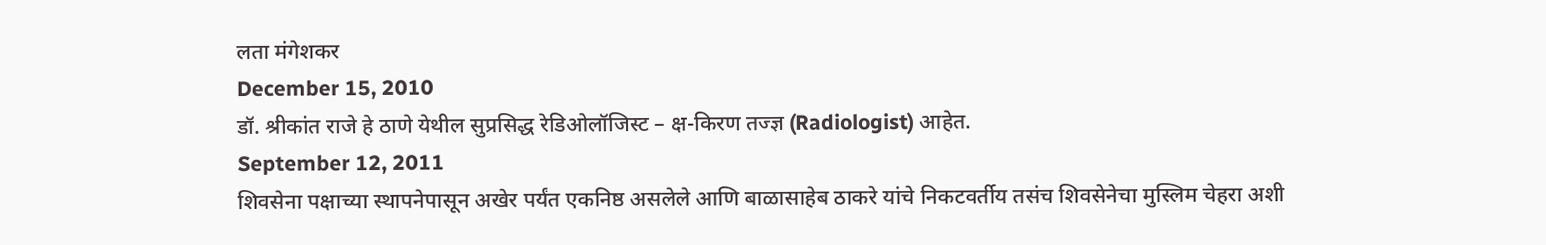लता मंगेशकर
December 15, 2010
डॉ. श्रीकांत राजे हे ठाणे येथील सुप्रसिद्ध रेडिओलॉजिस्ट – क्ष-किरण तज्ज्ञ (Radiologist) आहेत.
September 12, 2011
शिवसेना पक्षाच्या स्थापनेपासून अखेर पर्यंत एकनिष्ठ असलेले आणि बाळासाहेब ठाकरे यांचे निकटवर्तीय तसंच शिवसेनेचा मुस्लिम चेहरा अशी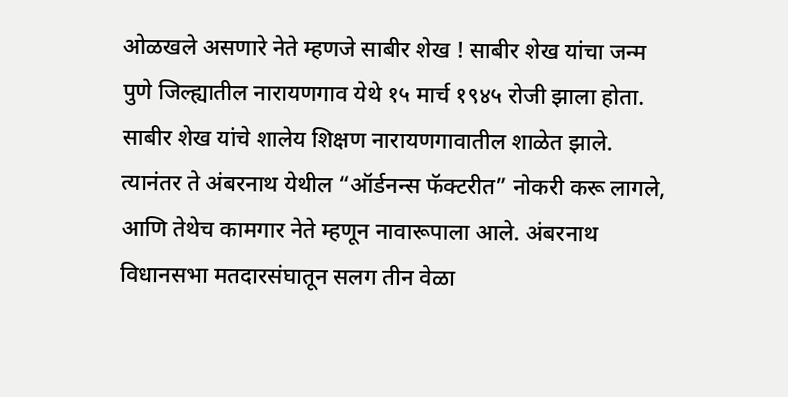ओळखले असणारे नेते म्हणजे साबीर शेख ! साबीर शेख यांचा जन्म पुणे जिल्ह्यातील नारायणगाव येथे १५ मार्च १९४५ रोजी झाला होता. साबीर शेख यांचे शालेय शिक्षण नारायणगावातील शाळेत झाले. त्यानंतर ते अंबरनाथ येथील “ऑर्डनन्स फॅक्टरीत” नोकरी करू लागले, आणि तेथेच कामगार नेते म्हणून नावारूपाला आले. अंबरनाथ विधानसभा मतदारसंघातून सलग तीन वेळा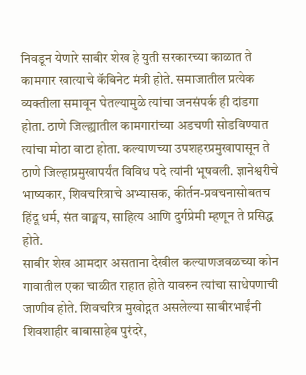निवडून येणारे साबीर शेख हे युती सरकारच्या काळात ते कामगार खात्याचे कॅबिनेट मंत्री होते. समाजातील प्रत्येक व्यक्तीला समावून घेतल्यामुळे त्यांचा जनसंपर्क ही दांडगा होता. ठाणे जिल्ह्यातील कामगारांच्या अडचणी सोडविण्यात त्यांचा मोठा वाटा होता. कल्याणच्या उपशहरप्रमुखापासून ते ठाणे जिल्हाप्रमुखापर्यंत विविध पदे त्यांनी भूषवली. ज्ञानेश्वरीचे भाष्यकार, शिवचरित्राचे अभ्यासक, कीर्तन-प्रवचनासोबतच हिंदू धर्म, संत वाङ्मय, साहित्य आणि दुर्गप्रेमी म्हणून ते प्रसिद्ध होते.
साबीर शेख आमदार असताना देखील कल्याणजवळच्या कोन गावातील एका चाळीत राहात होते यावरुन त्यांचा साधेपणाची जाणीव होते. शिवचरित्र मुखोद्गत असलेल्या साबीरभाईंनी शिवशाहीर बाबासाहेब पुरंदरे,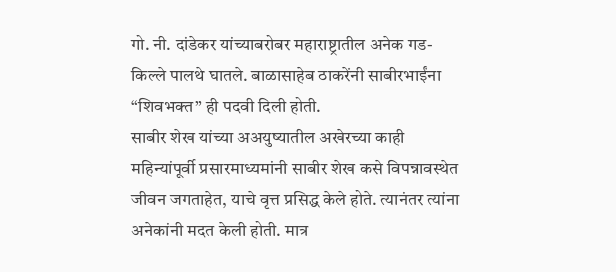गो. नी. दांडेकर यांच्याबरोबर महाराष्ट्रातील अनेक गड-किल्ले पालथे घातले. बाळासाहेब ठाकरेंनी साबीरभाईंना “शिवभक्त” ही पदवी दिली होती.
साबीर शेख यांच्या अअयुष्यातील अखेरच्या काही महिन्यांपूर्वी प्रसारमाध्यमांनी साबीर शेख कसे विपन्नावस्थेत जीवन जगताहेत, याचे वृत्त प्रसिद्ध केले होते. त्यानंतर त्यांना अनेकांनी मदत केली होती. मात्र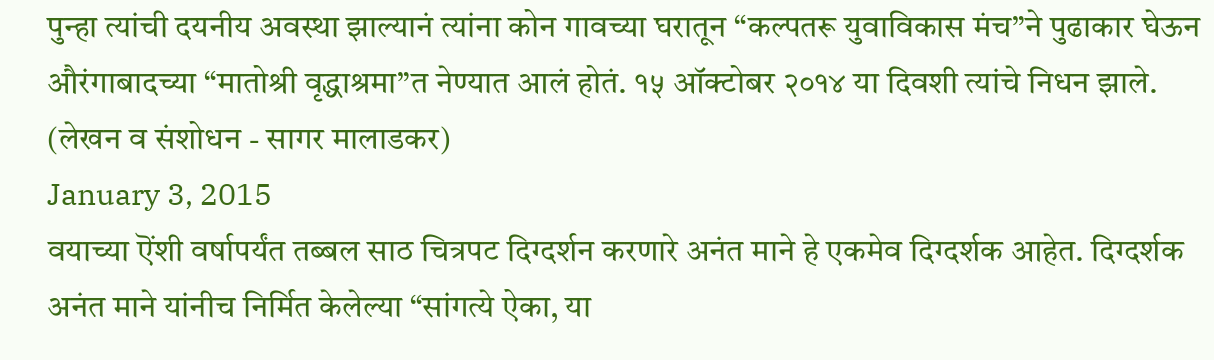पुन्हा त्यांची दयनीय अवस्था झाल्यानं त्यांना कोन गावच्या घरातून “कल्पतरू युवाविकास मंच”ने पुढाकार घेऊन औरंगाबादच्या “मातोश्री वृद्धाश्रमा”त नेण्यात आलं होतं. १५ ऑक्टोबर २०१४ या दिवशी त्यांचे निधन झाले.
(लेखन व संशोधन - सागर मालाडकर)
January 3, 2015
वयाच्या ऎंशी वर्षापर्यंत तब्बल साठ चित्रपट दिग्दर्शन करणारे अनंत माने हे एकमेव दिग्दर्शक आहेत. दिग्दर्शक अनंत माने यांनीच निर्मित केलेल्या “सांगत्ये ऐका, या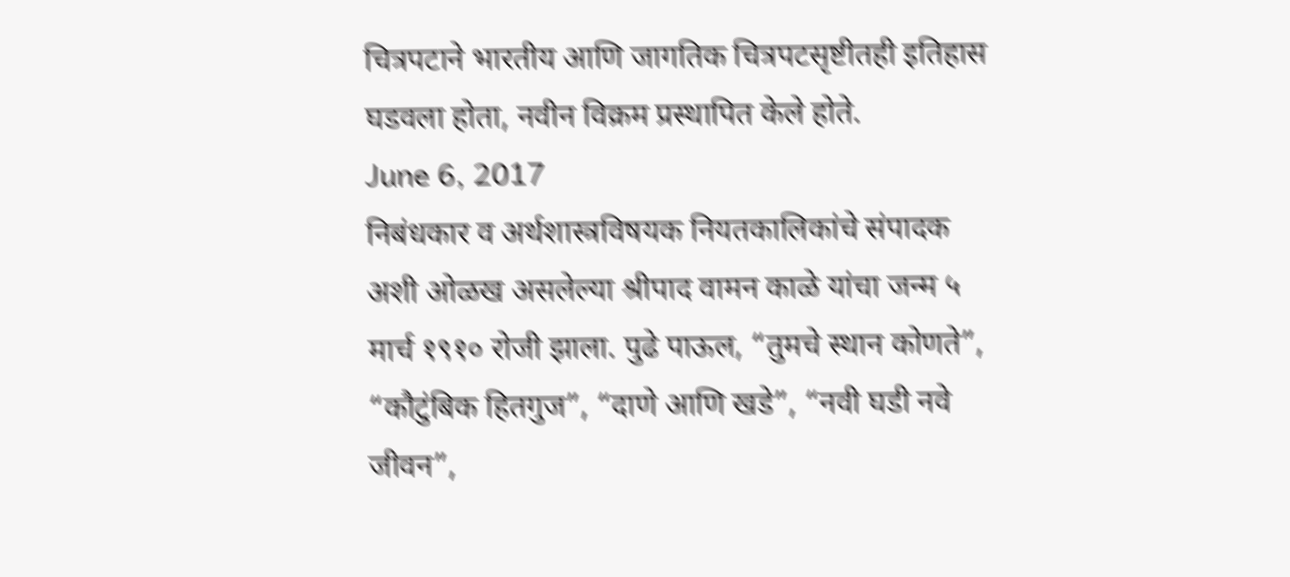चित्रपटाने भारतीय आणि जागतिक चित्रपटसृष्टीतही इतिहास घडवला होता, नवीन विक्रम प्रस्थापित केले होते.
June 6, 2017
निबंधकार व अर्थशास्त्रविषयक नियतकालिकांचे संपादक अशी ओळख असलेल्या श्रीपाद वामन काळे यांचा जन्म ५ मार्च १९१० रोजी झाला. पुढे पाऊल, “तुमचे स्थान कोणते”, “कौटुंबिक हितगुज”, “दाणे आणि खडे”, “नवी घडी नवे जीवन”,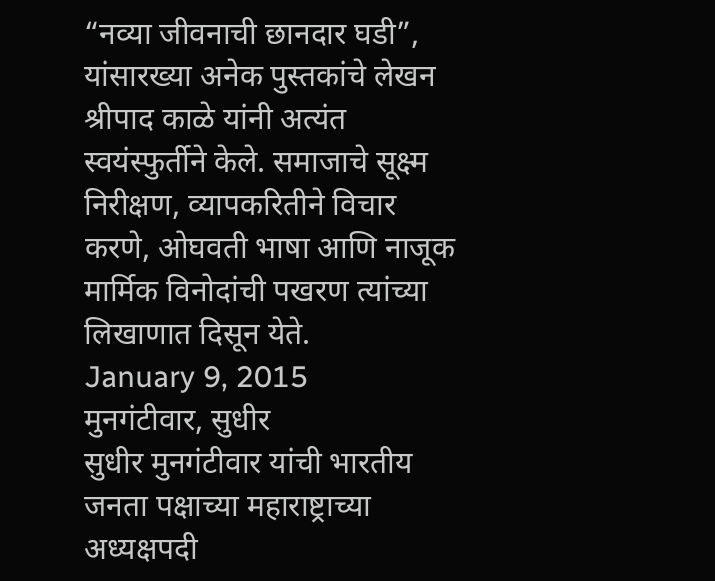“नव्या जीवनाची छानदार घडी”, यांसारख्या अनेक पुस्तकांचे लेखन श्रीपाद काळे यांनी अत्यंत स्वयंस्फुर्तीने केले. समाजाचे सूक्ष्म निरीक्षण, व्यापकरितीने विचार करणे, ओघवती भाषा आणि नाजूक मार्मिक विनोदांची पखरण त्यांच्या लिखाणात दिसून येते.
January 9, 2015
मुनगंटीवार, सुधीर
सुधीर मुनगंटीवार यांची भारतीय जनता पक्षाच्या महाराष्ट्राच्या अध्यक्षपदी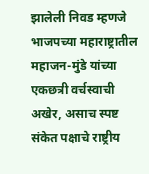झालेली निवड म्हणजे भाजपच्या महाराष्ट्रातील महाजन-मुंडे यांच्या एकछत्री वर्चस्वाची अखेर, असाच स्पष्ट संकेत पक्षाचे राष्ट्रीय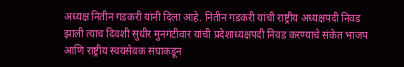अध्यक्ष नितीन गडकरी यांनी दिला आहे. नितीन गडकरी यांची राष्ट्रीय अध्यक्षपदी निवड झाली त्याच दिवशी सुधीर मुनगंटीवार यांची प्रदेशाध्यक्षपदी निवड करण्याचे संकेत भाजप आणि राष्ट्रीय स्वयंसेवक संघाकडून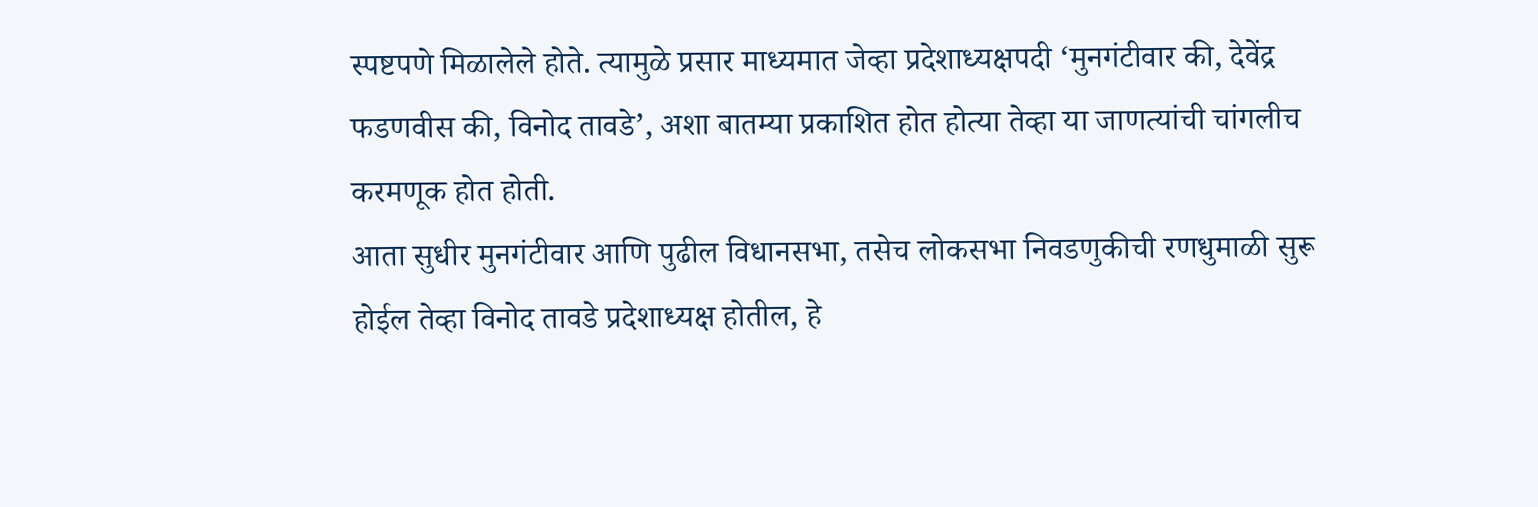स्पष्टपणे मिळालेले होते. त्यामुळे प्रसार माध्यमात जेव्हा प्रदेशाध्यक्षपदी ‘मुनगंटीवार की, देवेंद्र फडणवीस की, विनोद तावडे’, अशा बातम्या प्रकाशित होत होत्या तेव्हा या जाणत्यांची चांगलीच करमणूक होत होती.
आता सुधीर मुनगंटीवार आणि पुढील विधानसभा, तसेच लोकसभा निवडणुकीची रणधुमाळी सुरू होईल तेव्हा विनोद तावडे प्रदेशाध्यक्ष होतील, हे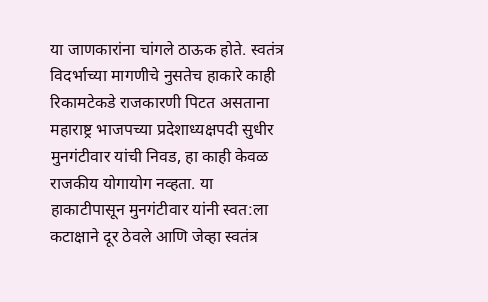या जाणकारांना चांगले ठाऊक होते. स्वतंत्र विदर्भाच्या मागणीचे नुसतेच हाकारे काही रिकामटेकडे राजकारणी पिटत असताना महाराष्ट्र भाजपच्या प्रदेशाध्यक्षपदी सुधीर मुनगंटीवार यांची निवड, हा काही केवळ राजकीय योगायोग नव्हता. या हाकाटीपासून मुनगंटीवार यांनी स्वत:ला कटाक्षाने दूर ठेवले आणि जेव्हा स्वतंत्र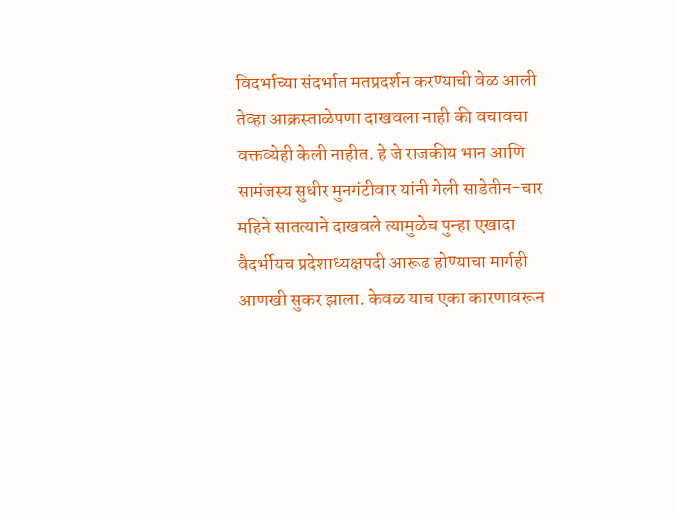विदर्भाच्या संदर्भात मतप्रदर्शन करण्याची वेळ आली तेव्हा आक्रस्ताळेपणा दाखवला नाही की वचावचा वक्तव्येही केली नाहीत. हे जे राजकीय भान आणि सामंजस्य सुधीर मुनगंटीवार यांनी गेली साडेतीन-चार महिने सातत्याने दाखवले त्यामुळेच पुन्हा एखादा वैदर्भीयच प्रदेशाध्यक्षपदी आरूढ होण्याचा मार्गही आणखी सुकर झाला. केवळ याच एका कारणावरून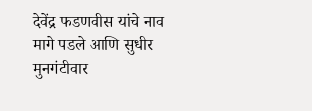देवेंद्र फडणवीस यांचे नाव मागे पडले आणि सुधीर मुनगंटीवार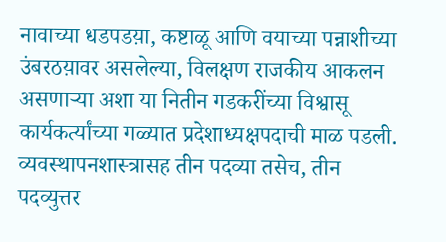नावाच्या धडपडय़ा, कष्टाळू आणि वयाच्या पन्नाशीच्या उंबरठय़ावर असलेल्या, विलक्षण राजकीय आकलन असणाऱ्या अशा या नितीन गडकरींच्या विश्वासू कार्यकर्त्यांच्या गळ्यात प्रदेशाध्यक्षपदाची माळ पडली. व्यवस्थापनशास्त्रासह तीन पदव्या तसेच, तीन पदव्युत्तर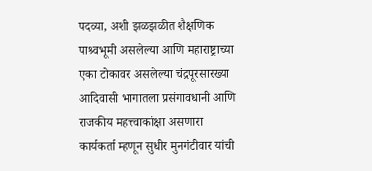पदव्या, अशी झळझळीत शैक्षणिक पाश्र्वभूमी असलेल्या आणि महाराष्ट्राच्या एका टोकावर असलेल्या चंद्रपूरसारख्या आदिवासी भागातला प्रसंगावधानी आणि राजकीय महत्त्वाकांक्षा असणारा कार्यकर्ता म्हणून सुधीर मुनगंटीवार यांची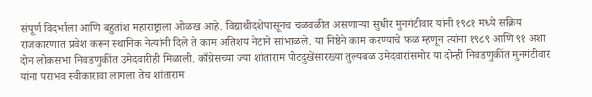संपूर्ण विदर्भाला आणि बहुतांश महाराष्ट्राला ओळख आहे. विद्याथीदशेपासूनच चळवळीत असणाऱ्या सुधीर मुनगंटीवार यांनी १९८१ मध्ये सक्रिय राजकारणात प्रवेश करून स्थानिक नेत्यांनी दिले ते काम अतिशय नेटाने सांभाळले. या निष्ठेने काम करण्याचे फळ म्हणून त्यांना १९८९ आणि ९१ अशा दोन लोकसभा निवडणुकींत उमेदवारीही मिळाली. काँग्रेसच्या ज्या शांताराम पोटदुखेंसारख्या तुल्यबळ उमेदवारांसमोर या दोन्ही निवडणुकींत मुनगंटीवार यांना पराभव स्वीकारावा लागला तेच शांताराम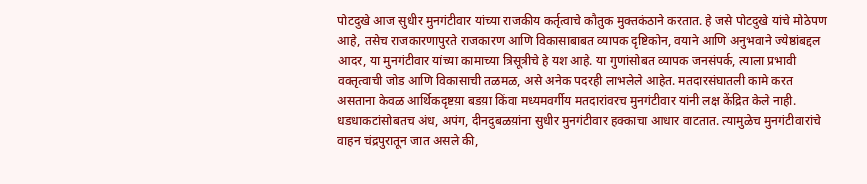पोटदुखे आज सुधीर मुनगंटीवार यांच्या राजकीय कर्तृत्वाचे कौतुक मुक्तकंठाने करतात. हे जसे पोटदुखे यांचे मोठेपण आहे, तसेच राजकारणापुरते राजकारण आणि विकासाबाबत व्यापक दृष्टिकोन, वयाने आणि अनुभवाने ज्येष्ठांबद्दल आदर, या मुनगंटीवार यांच्या कामाच्या त्रिसूत्रीचे हे यश आहे. या गुणांसोबत व्यापक जनसंपर्क, त्याला प्रभावी वक्तृत्वाची जोड आणि विकासाची तळमळ, असे अनेक पदरही लाभलेले आहेत. मतदारसंघातली कामे करत असताना केवळ आर्थिकदृष्टय़ा बडय़ा किंवा मध्यमवर्गीय मतदारांवरच मुनगंटीवार यांनी लक्ष केंद्रित केले नाही. धडधाकटांसोबतच अंध, अपंग, दीनदुबळय़ांना सुधीर मुनगंटीवार हक्काचा आधार वाटतात. त्यामुळेच मुनगंटीवारांचे वाहन चंद्रपुरातून जात असले की,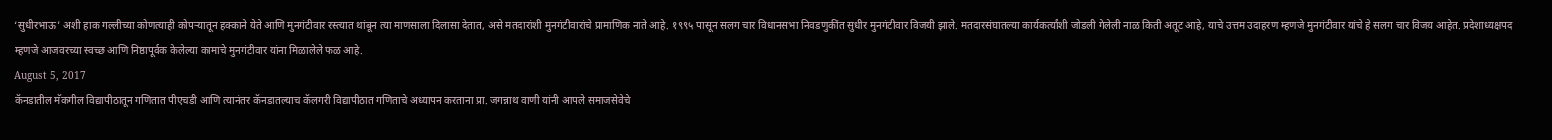‘सुधीरभाऊ’ अशी हाक गल्लीच्या कोणत्याही कोपऱ्यातून हक्काने येते आणि मुनगंटीवार रस्त्यात थांबून त्या माणसाला दिलासा देतात, असे मतदारांशी मुनगंटीवारांचे प्रामाणिक नाते आहे. १९९५ पासून सलग चार विधानसभा निवडणुकींत सुधीर मुनगंटीवार विजयी झाले. मतदारसंघातल्या कार्यकर्त्यांशी जोडली गेलेली नाळ किती अतूट आहे, याचे उत्तम उदाहरण म्हणजे मुनगंटीवार यांचे हे सलग चार विजय आहेत. प्रदेशाध्यक्षपद म्हणजे आजवरच्या स्वच्छ आणि निष्ठापूर्वक केलेल्या कामाचे मुनगंटीवार यांना मिळालेले फळ आहे.
August 5, 2017
कॅनडातील मॅकगील विद्यापीठातून गणितात पीएचडी आणि त्यानंतर कॅनडातल्याच कॅलगरी विद्यापीठात गणिताचे अध्यापन करताना प्रा. जगन्नाथ वाणी यांनी आपले समाजसेवेचे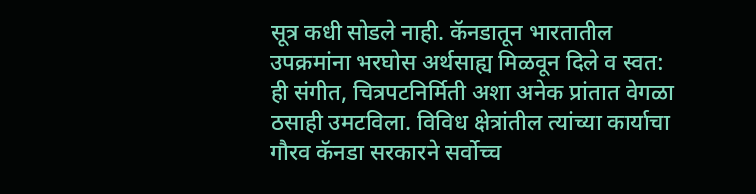सूत्र कधी सोडले नाही. कॅनडातून भारतातील उपक्रमांना भरघोस अर्थसाह्य मिळवून दिले व स्वत: ही संगीत, चित्रपटनिर्मिती अशा अनेक प्रांतात वेगळा ठसाही उमटविला. विविध क्षेत्रांतील त्यांच्या कार्याचा गौरव कॅनडा सरकारने सर्वोच्च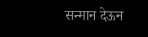सन्मान देऊन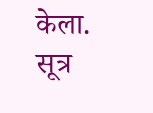केला.
सूत्र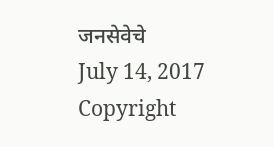जनसेवेचे
July 14, 2017
Copyright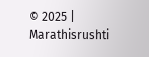© 2025 | Marathisrushti